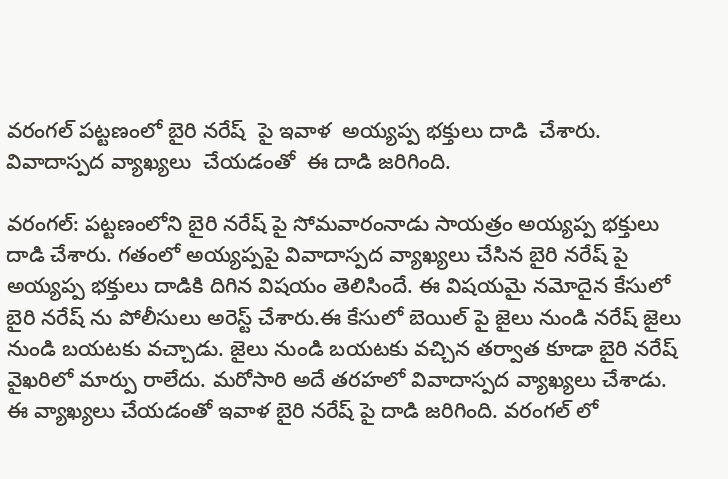వరంగల్ పట్టణంలో బైరి నరేష్  పై ఇవాళ  అయ్యప్ప భక్తులు దాడి  చేశారు.  వివాదాస్పద వ్యాఖ్యలు  చేయడంతో  ఈ దాడి జరిగింది.

వరంగల్: పట్టణంలోని బైరి నరేష్ పై సోమవారంనాడు సాయత్రం అయ్యప్ప భక్తులు దాడి చేశారు. గతంలో అయ్యప్పపై వివాదాస్పద వ్యాఖ్యలు చేసిన బైరి నరేష్ పై అయ్యప్ప భక్తులు దాడికి దిగిన విషయం తెలిసిందే. ఈ విషయమై నమోదైన కేసులో బైరి నరేష్ ను పోలీసులు అరెస్ట్ చేశారు.ఈ కేసులో బెయిల్ పై జైలు నుండి నరేష్ జైలు నుండి బయటకు వచ్చాడు. జైలు నుండి బయటకు వచ్చిన తర్వాత కూడా బైరి నరేష్ వైఖరిలో మార్పు రాలేదు. మరోసారి అదే తరహలో వివాదాస్పద వ్యాఖ్యలు చేశాడు. ఈ వ్యాఖ్యలు చేయడంతో ఇవాళ బైరి నరేష్ పై దాడి జరిగింది. వరంగల్ లో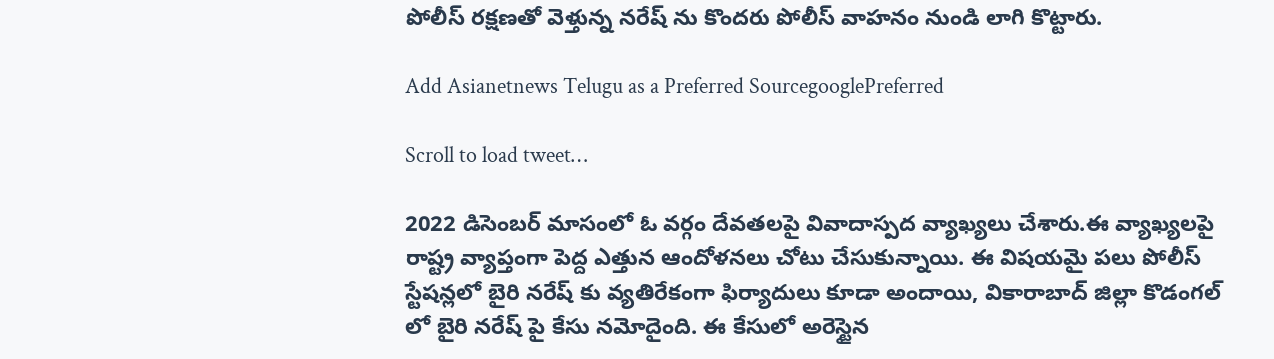పోలీస్ రక్షణతో వెళ్తున్న నరేష్ ను కొందరు పోలీస్ వాహనం నుండి లాగి కొట్టారు.

Add Asianetnews Telugu as a Preferred SourcegooglePreferred

Scroll to load tweet…

2022 డిసెంబర్ మాసంలో ఓ వర్గం దేవతలపై వివాదాస్పద వ్యాఖ్యలు చేశారు.ఈ వ్యాఖ్యలపై రాష్ట్ర వ్యాప్తంగా పెద్ద ఎత్తున ఆందోళనలు చోటు చేసుకున్నాయి. ఈ విషయమై పలు పోలీస్ స్టేషన్లలో బైరి నరేష్ కు వ్యతిరేకంగా ఫిర్యాదులు కూడా అందాయి, వికారాబాద్ జిల్లా కొడంగల్ లో బైరి నరేష్ పై కేసు నమోదైంది. ఈ కేసులో అరెస్టైన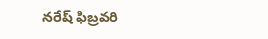నరేష్ ఫిబ్రవరి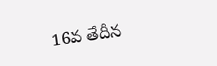16వ తేదీన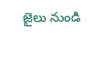జైలు నుండి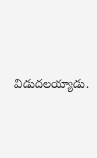విడుదలయ్యాడు.